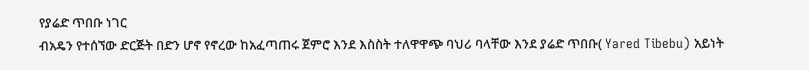የያሬድ ጥበቡ ነገር
ብአዴን የተሰኘው ድርጅት በድን ሆኖ የኖረው ከአፈጣጠሩ ጀምሮ እንደ እስስት ተለዋዋጭ ባህሪ ባላቸው እንደ ያሬድ ጥበቡ( Yared Tibebu) አይነት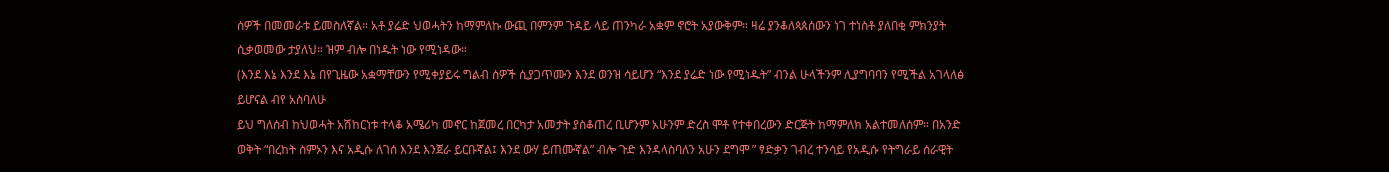ሰዎች በመመራቱ ይመስለኛል። አቶ ያሬድ ህወሓትን ከማምለኩ ውጪ በምንም ጉዳይ ላይ ጠንካራ አቋም ኖሮት አያውቅም። ዛሬ ያንቆለጳጰሰውን ነገ ተነስቶ ያለበቂ ምክንያት ሲቃወመው ታያለህ። ዝም ብሎ በነዱት ነው የሚነዳው።
(እንደ እኔ እንደ እኔ በየጊዜው አቋማቸውን የሚቀያይሩ ግልብ ሰዎች ሲያጋጥሙን እንደ ወንዝ ሳይሆን “እንደ ያሬድ ነው የሚነዱት” ብንል ሁላችንም ሊያግባባን የሚችል አገላለፅ ይሆናል ብየ አስባለሁ
ይህ ግለሰብ ከህወሓት አሽከርነቱ ተላቆ አሜሪካ መኖር ከጀመረ በርካታ አመታት ያስቆጠረ ቢሆንም አሁንም ድረስ ሞቶ የተቀበረውን ድርጅት ከማምለክ አልተመለሰም። በአንድ ወቅት “በረከት ስምኦን እና አዲሱ ለገሰ እንደ እንጀራ ይርቡኛል፤ እንደ ውሃ ይጠሙኛል” ብሎ ጉድ እንዳላስባለን አሁን ደግሞ ” ፃድቃን ገብረ ተንሳይ የአዲሱ የትግራይ ሰራዊት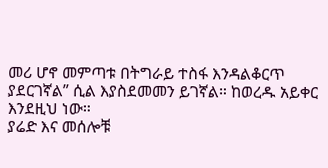መሪ ሆኖ መምጣቱ በትግራይ ተስፋ እንዳልቆርጥ ያደርገኛል” ሲል እያስደመመን ይገኛል። ከወረዱ አይቀር እንደዚህ ነው።
ያሬድ እና መሰሎቹ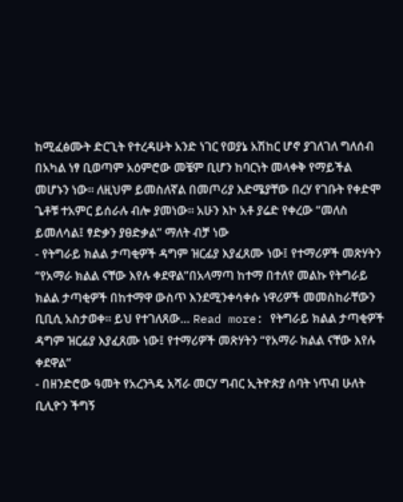ከሚፈፅሙት ድርጊት የተረዳሁት አንድ ነገር የወያኔ አሽከር ሆኖ ያገለገለ ግለሰብ በአካል ነፃ ቢወጣም አዕምሮው መቼም ቢሆን ከባርነት መላቀቅ የማይችል መሆኑን ነው። ለዚህም ይመስለኛል በመጦሪያ እድሜያቸው በረሃ የገቡት የቀድሞ ጌቶቹ ተአምር ይሰራሉ ብሎ ያመነው። አሁን እኮ አቶ ያሬድ የቀረው “መለስ ይመለሳል፤ ፃድቃን ያፀድቃል” ማለት ብቻ ነው
- የትግራይ ክልል ታጣቂዎች ዳግም ዝርፊያ እያፈጸሙ ነው፤ የተማሪዎች መጽሃትን “የአማራ ክልል ናቸው እየሉ ቀደዋል”በአላማጣ ከተማ በተለየ መልኩ የትግራይ ክልል ታጣቂዎች በከተማዋ ውስጥ እንደሚንቀሳቀሱ ነዋሪዎች መመስከራቸውን ቢቢሲ አስታወቀ። ይህ የተገለጸው… Read more: የትግራይ ክልል ታጣቂዎች ዳግም ዝርፊያ እያፈጸሙ ነው፤ የተማሪዎች መጽሃትን “የአማራ ክልል ናቸው እየሉ ቀደዋል”
- በዘንድሮው ዓመት የአረንጓዴ አሻራ መርሃ ግብር ኢትዮጵያ ሰባት ነጥብ ሁለት ቢሊዮን ችግኝ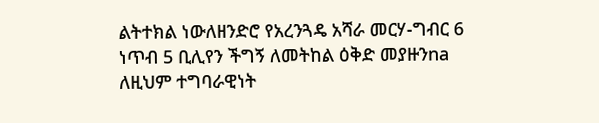ልትተክል ነውለዘንድሮ የአረንጓዴ አሻራ መርሃ-ግብር 6 ነጥብ 5 ቢሊየን ችግኝ ለመትከል ዕቅድ መያዙንna ለዚህም ተግባራዊነት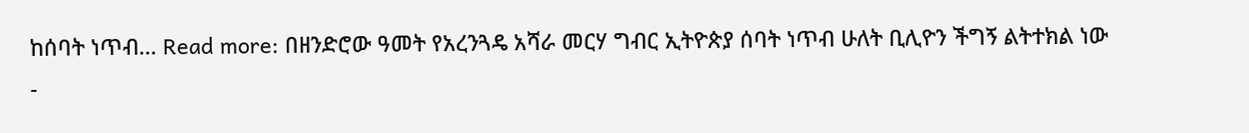ከሰባት ነጥብ… Read more: በዘንድሮው ዓመት የአረንጓዴ አሻራ መርሃ ግብር ኢትዮጵያ ሰባት ነጥብ ሁለት ቢሊዮን ችግኝ ልትተክል ነው
-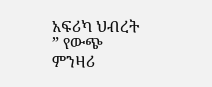አፍሪካ ህብረት ” የውጭ ምንዛሪ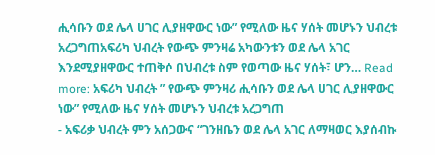ሒሳቡን ወደ ሌላ ሀገር ሊያዘዋውር ነው” የሚለው ዜና ሃሰት መሆኑን ህብረቱ አረጋግጠአፍሪካ ህብረት የውጭ ምንዛሬ አካውንቱን ወደ ሌላ አገር እንደሚያዘዋውር ተጠቅሶ በህብረቱ ስም የወጣው ዜና ሃሰት፣ ሆን… Read more: አፍሪካ ህብረት ” የውጭ ምንዛሪ ሒሳቡን ወደ ሌላ ሀገር ሊያዘዋውር ነው” የሚለው ዜና ሃሰት መሆኑን ህብረቱ አረጋግጠ
- አፍሪቃ ህብረት ምን አሰጋውና “ገንዘቤን ወደ ሌላ አገር ለማዛወር እያሰብኩ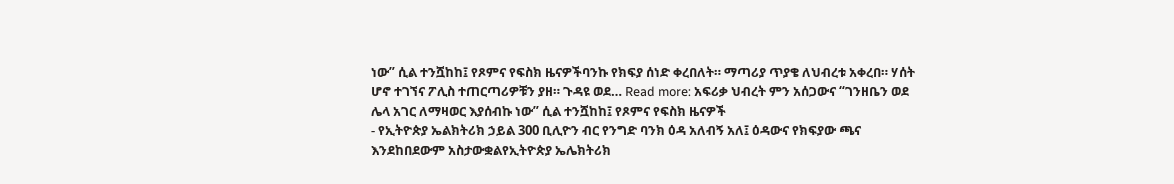ነው” ሲል ተንሿከከ፤ የጾምና የፍስክ ዜናዎችባንኩ የክፍያ ሰነድ ቀረበለት። ማጣሪያ ጥያቄ ለህብረቱ አቀረበ። ሃሰት ሆኖ ተገኘና ፖሊስ ተጠርጣሪዎቹን ያዘ። ጉዳዩ ወደ… Read more: አፍሪቃ ህብረት ምን አሰጋውና “ገንዘቤን ወደ ሌላ አገር ለማዛወር እያሰብኩ ነው” ሲል ተንሿከከ፤ የጾምና የፍስክ ዜናዎች
- የኢትዮጵያ ኤልክትሪክ ኃይል 300 ቢሊዮን ብር የንግድ ባንክ ዕዳ አለብኝ አለ፤ ዕዳውና የክፍያው ጫና እንደከበደውም አስታውቋልየኢትዮጵያ ኤሌክትሪክ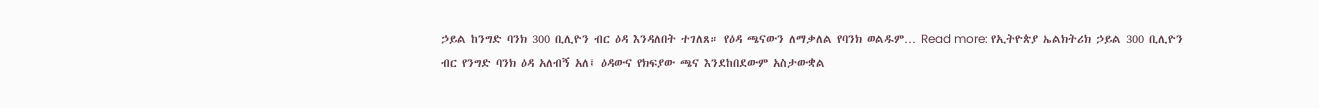ኃይል ከንግድ ባንክ 300 ቢሊዮን ብር ዕዳ እንዳለበት ተገለጸ። የዕዳ ጫናውን ለማቃለል የባንክ ወልዱም… Read more: የኢትዮጵያ ኤልክትሪክ ኃይል 300 ቢሊዮን ብር የንግድ ባንክ ዕዳ አለብኝ አለ፤ ዕዳውና የክፍያው ጫና እንደከበደውም አስታውቋል